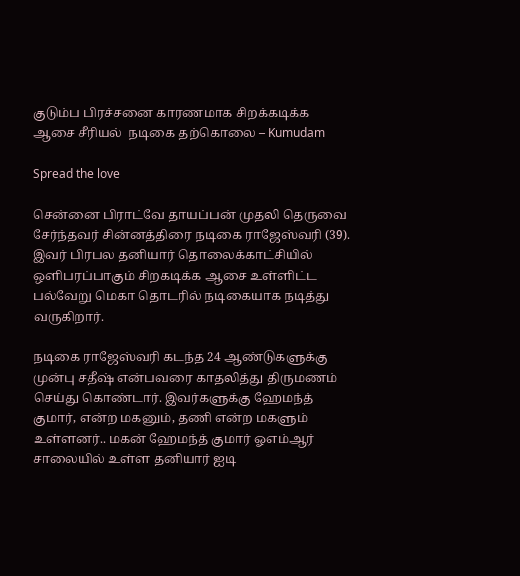குடும்ப பிரச்சனை காரணமாக சிறக்கடிக்க ஆசை சீரியல்  நடிகை தற்கொலை – Kumudam

Spread the love

சென்னை பிராட்வே தாயப்பன் முதலி தெருவை சேர்ந்தவர் சின்னத்திரை நடிகை ராஜேஸ்வரி (39). இவர் பிரபல தனியார் தொலைக்காட்சியில் ஒளிபரப்பாகும் சிறகடிக்க ஆசை உள்ளிட்ட பல்வேறு மெகா தொடரில் நடிகையாக நடித்து வருகிறார்.

நடிகை ராஜேஸ்வரி கடந்த 24 ஆண்டுகளுக்கு முன்பு சதீஷ் என்பவரை காதலித்து திருமணம் செய்து கொண்டார். இவர்களுக்கு ஹேமந்த் குமார், என்ற மகனும், தணி என்ற மகளும் உள்ளனர்.. மகன் ஹேமந்த் குமார் ஓஎம்ஆர் சாலையில் உள்ள தனியார் ஐடி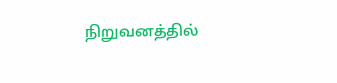நிறுவனத்தில்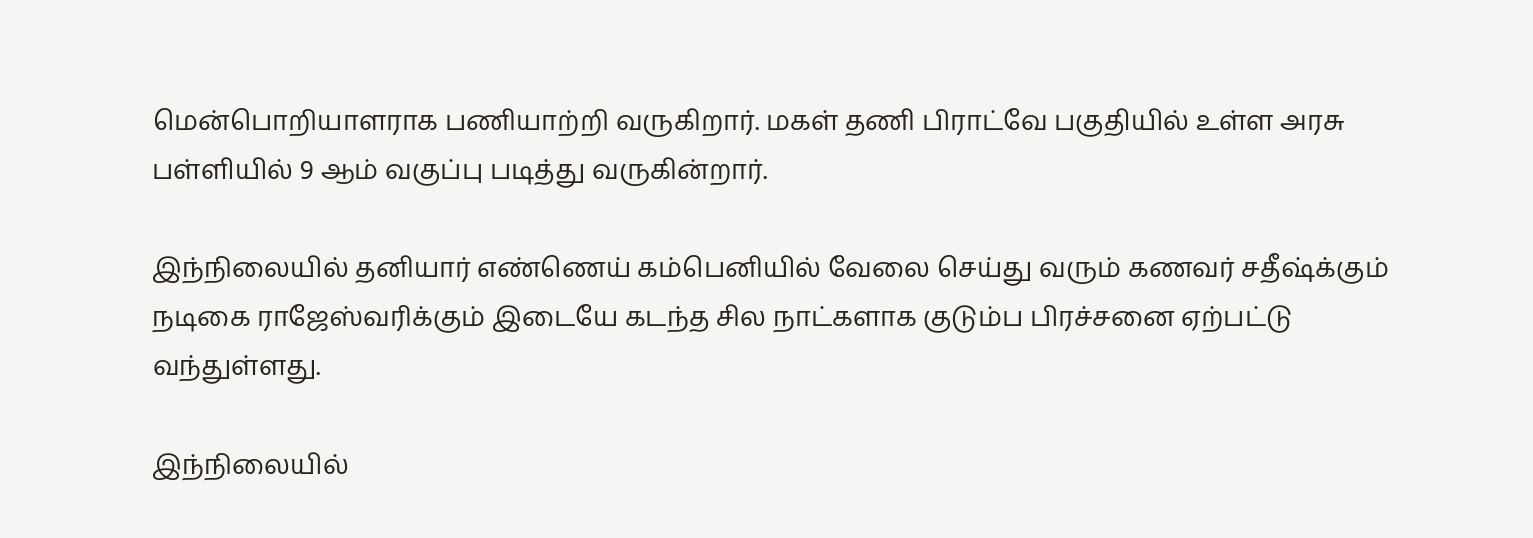மென்பொறியாளராக பணியாற்றி வருகிறார். மகள் தணி பிராட்வே பகுதியில் உள்ள அரசு பள்ளியில் 9 ஆம் வகுப்பு படித்து வருகின்றார்.

இந்நிலையில் தனியார் எண்ணெய் கம்பெனியில் வேலை செய்து வரும் கணவர் சதீஷ்க்கும் நடிகை ராஜேஸ்வரிக்கும் இடையே கடந்த சில நாட்களாக குடும்ப பிரச்சனை ஏற்பட்டு வந்துள்ளது.

இந்நிலையில்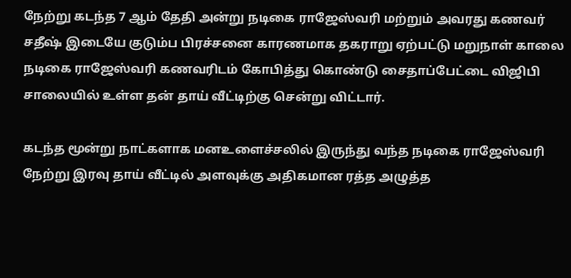நேற்று கடந்த 7 ஆம் தேதி அன்று நடிகை ராஜேஸ்வரி மற்றும் அவரது கணவர் சதீஷ் இடையே குடும்ப பிரச்சனை காரணமாக தகராறு ஏற்பட்டு மறுநாள் காலை நடிகை ராஜேஸ்வரி கணவரிடம் கோபித்து கொண்டு சைதாப்பேட்டை விஜிபி சாலையில் உள்ள தன்‌ தாய் வீட்டிற்கு சென்று விட்டார்.

கடந்த மூன்று நாட்களாக மனஉளைச்சலில் இருந்து வந்த நடிகை ராஜேஸ்வரி நேற்று இரவு தாய் வீட்டில் அளவுக்கு அதிகமான ரத்த அழுத்த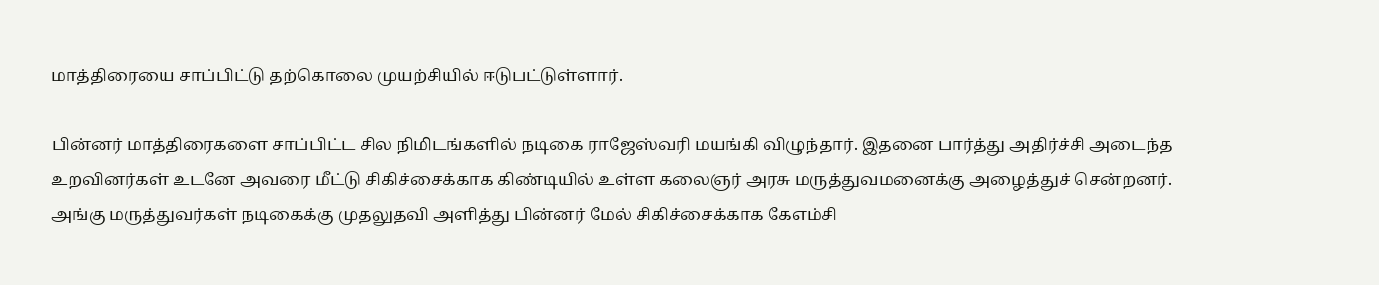மாத்திரையை சாப்பிட்டு தற்கொலை முயற்சியில் ஈடுபட்டுள்ளார்.

பின்னர் மாத்திரைகளை சாப்பிட்ட சில நிமிடங்களில் நடிகை ராஜேஸ்வரி மயங்கி விழுந்தார். இதனை பார்த்து அதிர்ச்சி அடைந்த உறவினர்கள் உடனே அவரை மீட்டு சிகிச்சைக்காக கிண்டியில் உள்ள கலைஞர் அரசு மருத்துவமனைக்கு அழைத்துச் சென்றனர். அங்கு மருத்துவர்கள் நடிகைக்கு முதலுதவி அளித்து பின்னர் மேல் சிகிச்சைக்காக கேஎம்சி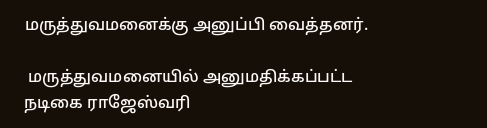மருத்துவமனைக்கு அனுப்பி வைத்தனர்.

 மருத்துவமனையில் அனுமதிக்கப்பட்ட நடிகை ராஜேஸ்வரி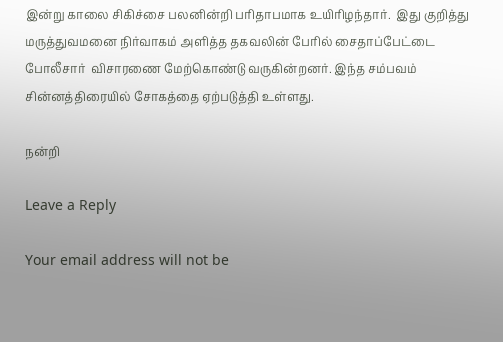இன்று காலை சிகிச்சை பலனின்றி பரிதாபமாக உயிரிழந்தார்.  இது குறித்து மருத்துவமனை நிர்வாகம் அளித்த தகவலின் பேரில் சைதாப்பேட்டை போலீசார்  விசாரணை மேற்கொண்டு வருகின்றனர். இந்த சம்பவம் சின்னத்திரையில் சோகத்தை ஏற்படுத்தி உள்ளது.

நன்றி

Leave a Reply

Your email address will not be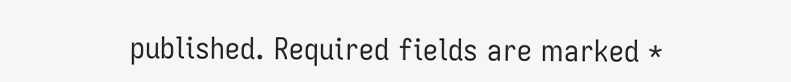published. Required fields are marked *